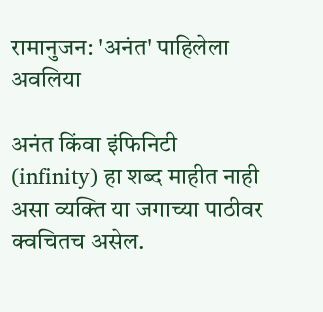रामानुजन: 'अनंत' पाहिलेला अवलिया

अनंत किंवा इंफिनिटी (infinity) हा शब्द माहीत नाही असा व्यक्ति या जगाच्या पाठीवर क्वचितच असेल.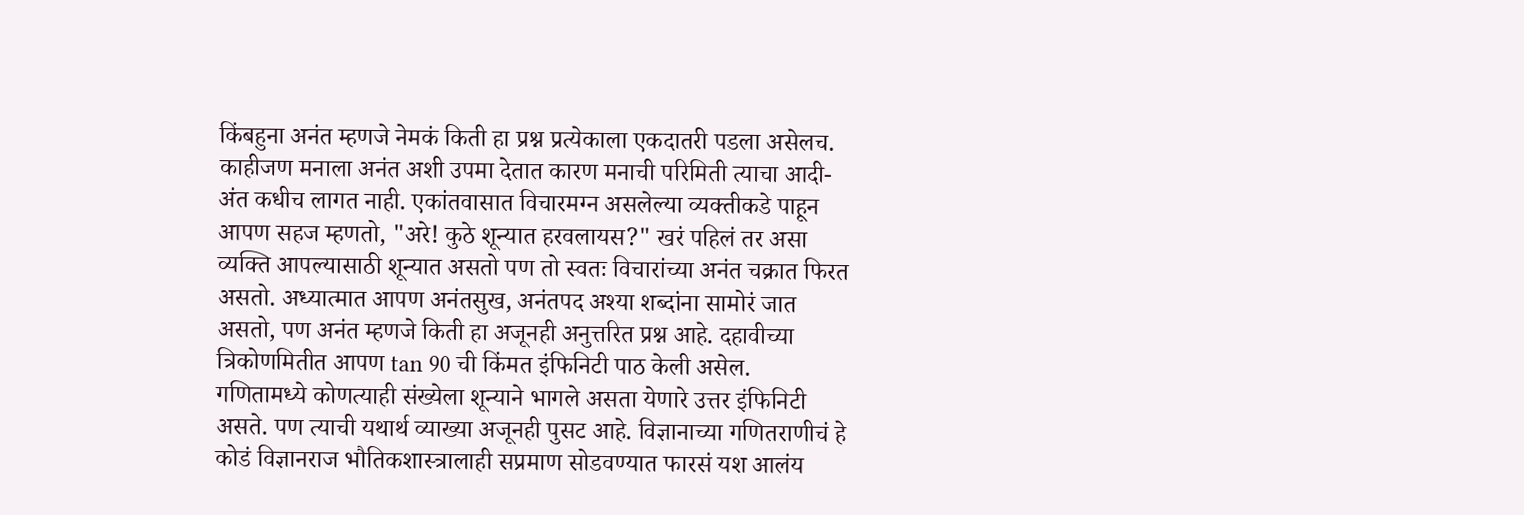किंबहुना अनंत म्हणजे नेमकं किती हा प्रश्न प्रत्येकाला एकदातरी पडला असेलच. काहीजण मनाला अनंत अशी उपमा देतात कारण मनाची परिमिती त्याचा आदी-अंत कधीच लागत नाही. एकांतवासात विचारमग्न असलेल्या व्यक्तीकडे पाहून आपण सहज म्हणतो, "अरे! कुठे शून्यात हरवलायस?" खरं पहिलं तर असा व्यक्ति आपल्यासाठी शून्यात असतो पण तो स्वतः विचारांच्या अनंत चक्रात फिरत असतो. अध्यात्मात आपण अनंतसुख, अनंतपद अश्या शब्दांना सामोरं जात असतो, पण अनंत म्हणजे किती हा अजूनही अनुत्तरित प्रश्न आहे. दहावीच्या त्रिकोणमितीत आपण tan 90 ची किंमत इंफिनिटी पाठ केली असेल. गणितामध्ये कोणत्याही संख्येला शून्याने भागले असता येणारे उत्तर इंफिनिटी असते. पण त्याची यथार्थ व्याख्या अजूनही पुसट आहे. विज्ञानाच्या गणितराणीचं हे कोडं विज्ञानराज भौतिकशास्त्रालाही सप्रमाण सोडवण्यात फारसं यश आलंय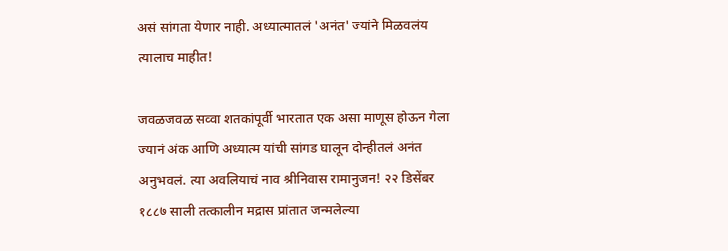असं सांगता येणार नाही. अध्यात्मातलं 'अनंत' ज्यांने मिळवलंय त्यालाच माहीत!

जवळजवळ सव्वा शतकांपूर्वी भारतात एक असा माणूस होऊन गेला ज्यानं अंक आणि अध्यात्म यांची सांगड घालून दोन्हीतलं अनंत अनुभवलं. त्या अवलियाचं नाव श्रीनिवास रामानुजन! २२ डिसेंबर १८८७ साली तत्कालीन मद्रास प्रांतात जन्मलेल्या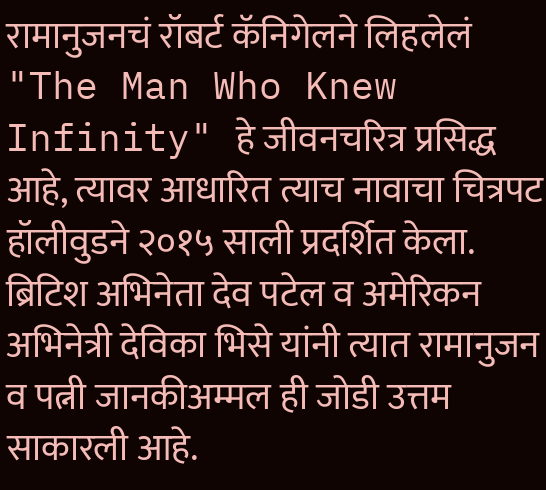रामानुजनचं रॉबर्ट कॅनिगेलने लिहलेलं "The Man Who Knew Infinity" हे जीवनचरित्र प्रसिद्ध आहे, त्यावर आधारित त्याच नावाचा चित्रपट हॉलीवुडने २०१५ साली प्रदर्शित केला. ब्रिटिश अभिनेता देव पटेल व अमेरिकन अभिनेत्री देविका भिसे यांनी त्यात रामानुजन व पत्नी जानकीअम्मल ही जोडी उत्तम साकारली आहे.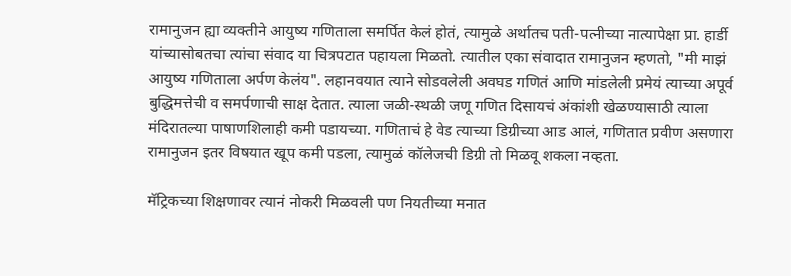रामानुजन ह्या व्यक्तीने आयुष्य गणिताला समर्पित केलं होतं, त्यामुळे अर्थातच पती-पत्नीच्या नात्यापेक्षा प्रा. हार्डी यांच्यासोबतचा त्यांचा संवाद या चित्रपटात पहायला मिळतो. त्यातील एका संवादात रामानुजन म्हणतो, "मी माझं आयुष्य गणिताला अर्पण केलंय". लहानवयात त्याने सोडवलेली अवघड गणितं आणि मांडलेली प्रमेयं त्याच्या अपूर्व बुद्धिमत्तेची व समर्पणाची साक्ष देतात. त्याला जळी-स्थळी जणू गणित दिसायचं अंकांशी खेळण्यासाठी त्याला मंदिरातल्या पाषाणशिलाही कमी पडायच्या. गणिताचं हे वेड त्याच्या डिग्रीच्या आड आलं, गणितात प्रवीण असणारा रामानुजन इतर विषयात खूप कमी पडला, त्यामुळं कॉलेजची डिग्री तो मिळवू शकला नव्हता.

मॅट्रिकच्या शिक्षणावर त्यानं नोकरी मिळवली पण नियतीच्या मनात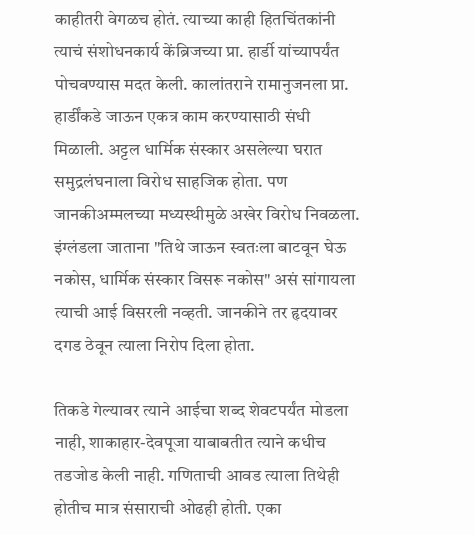काहीतरी वेगळच होतं. त्याच्या काही हितचिंतकांनी त्याचं संशोधनकार्य केंब्रिजच्या प्रा. हार्डी यांच्यापर्यंत पोचवण्यास मदत केली. कालांतराने रामानुजनला प्रा. हार्डींकडे जाऊन एकत्र काम करण्यासाठी संधी मिळाली. अट्टल धार्मिक संस्कार असलेल्या घरात समुद्रलंघनाला विरोध साहजिक होता. पण जानकीअम्मलच्या मध्यस्थीमुळे अखेर विरोध निवळला. इंग्लंडला जाताना "तिथे जाऊन स्वतःला बाटवून घेऊ नकोस, धार्मिक संस्कार विसरू नकोस" असं सांगायला त्याची आई विसरली नव्हती. जानकीने तर हृदयावर दगड ठेवून त्याला निरोप दिला होता.

तिकडे गेल्यावर त्याने आईचा शब्द शेवटपर्यंत मोडला नाही, शाकाहार-देवपूजा याबाबतीत त्याने कधीच तडजोड केली नाही. गणिताची आवड त्याला तिथेही होतीच मात्र संसाराची ओढही होती. एका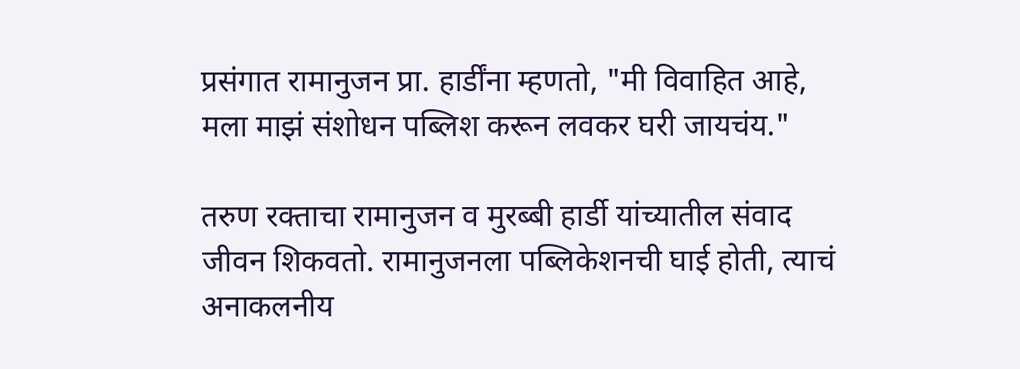प्रसंगात रामानुजन प्रा. हार्डींना म्हणतो, "मी विवाहित आहे, मला माझं संशोधन पब्लिश करून लवकर घरी जायचंय."

तरुण रक्ताचा रामानुजन व मुरब्बी हार्डी यांच्यातील संवाद जीवन शिकवतो. रामानुजनला पब्लिकेशनची घाई होती, त्याचं अनाकलनीय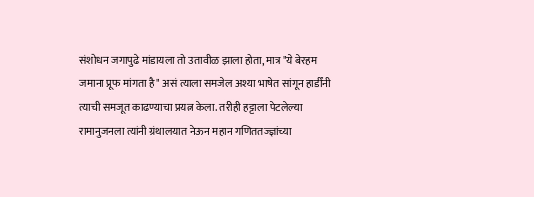संशोधन जगापुढे मांडायला तो उतावीळ झाला होता, मात्र "ये बेरहम जमाना प्रूफ मांगता है" असं त्याला समजेल अश्या भाषेत सांगून हार्डींनी त्याची समजूत काढण्याचा प्रयत्न केला. तरीही हट्टाला पेटलेल्या रामानुजनला त्यांनी ग्रंथालयात नेऊन महान गणिततज्ज्ञांच्या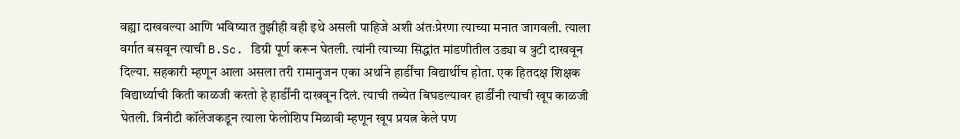वह्या दाखवल्या आणि भविष्यात तुझीही वही इथे असली पाहिजे अशी अंतःप्रेरणा त्याच्या मनात जागवली. त्याला वर्गात बसवून त्याची B.Sc. डिग्री पूर्ण करून घेतली. त्यांनी त्याच्या सिद्धांत मांडणीतील उड्या व त्रुटी दाखवून दिल्या. सहकारी म्हणून आला असला तरी रामानुजन एका अर्थाने हार्डींचा विद्यार्थीच होता. एक हितदक्ष शिक्षक विद्यार्थ्याची किती काळजी करतो हे हार्डींनी दाखवून दिलं. त्याची तब्येत बिघडल्यावर हार्डींनी त्याची खूप काळजी घेतली. त्रिनीटी कॉलेजकडून त्याला फेलोशिप मिळावी म्हणून खूप प्रयत्न केले पण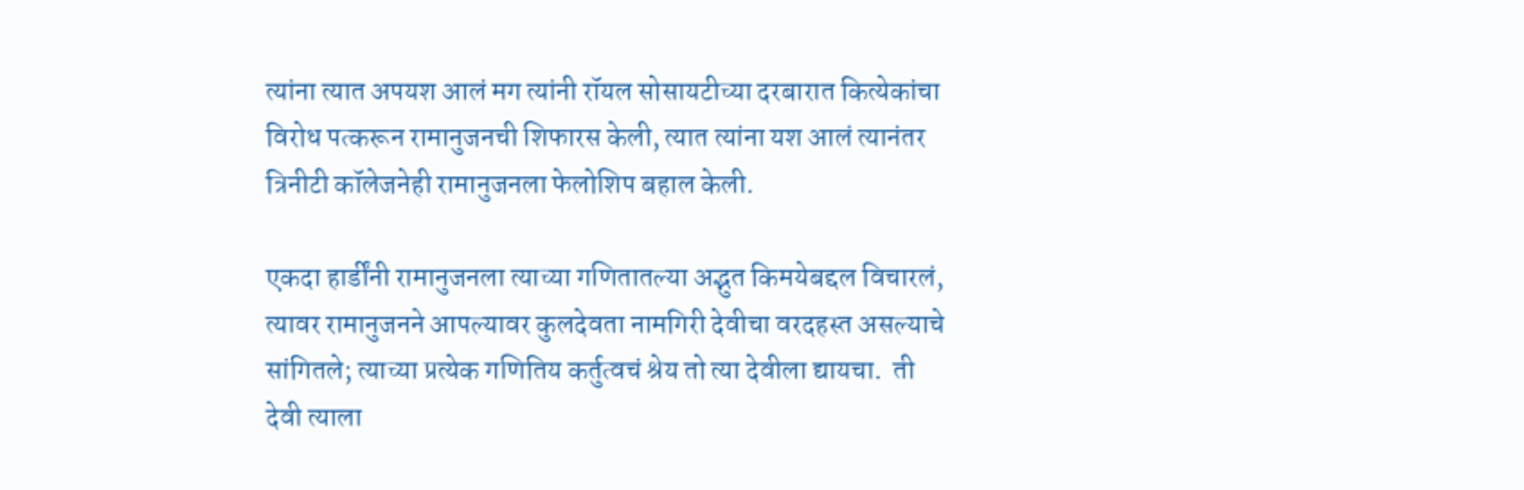त्यांना त्यात अपयश आलं मग त्यांनी रॉयल सोसायटीच्या दरबारात कित्येकांचा विरोध पत्करून रामानुजनची शिफारस केली, त्यात त्यांना यश आलं त्यानंतर त्रिनीटी कॉलेजनेही रामानुजनला फेलोशिप बहाल केली.

एकदा हार्डींनी रामानुजनला त्याच्या गणितातल्या अद्भुत किमयेबद्दल विचारलं, त्यावर रामानुजनने आपल्यावर कुलदेवता नामगिरी देवीचा वरदहस्त असल्याचे सांगितले; त्याच्या प्रत्येक गणितिय कर्तुत्वचं श्रेय तो त्या देवीला द्यायचा.  ती देवी त्याला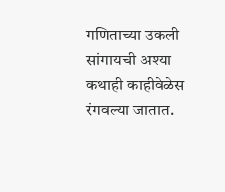गणिताच्या उकली सांगायची अश्या कथाही काहीवेळेस रंगवल्या जातात.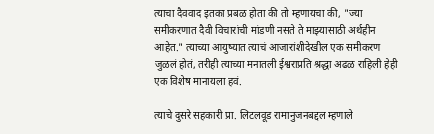त्याचा दैववाद इतका प्रबळ होता की तो म्हणायचा की, "ज्या समीकरणात दैवी विचारांची मांडणी नसते ते माझ्यासाठी अर्थहीन आहेत." त्याच्या आयुष्यात त्याचं आजारांशीदेखील एक समीकरण जुळलं होतं, तरीही त्याच्या मनातली ईश्वराप्रति श्रद्धा अढळ राहिली हेही एक विशेष मानायला हवं.

त्याचे दुसरे सहकारी प्रा. लिटलवूड रामानुजनबद्दल म्हणाले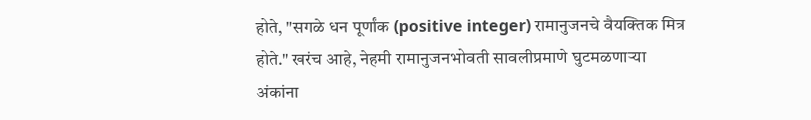होते, "सगळे धन पूर्णांक (positive integer) रामानुजनचे वैयक्तिक मित्र होते." खरंच आहे, नेहमी रामानुजनभोवती सावलीप्रमाणे घुटमळणाऱ्या अंकांना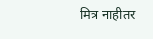मित्र नाहीतर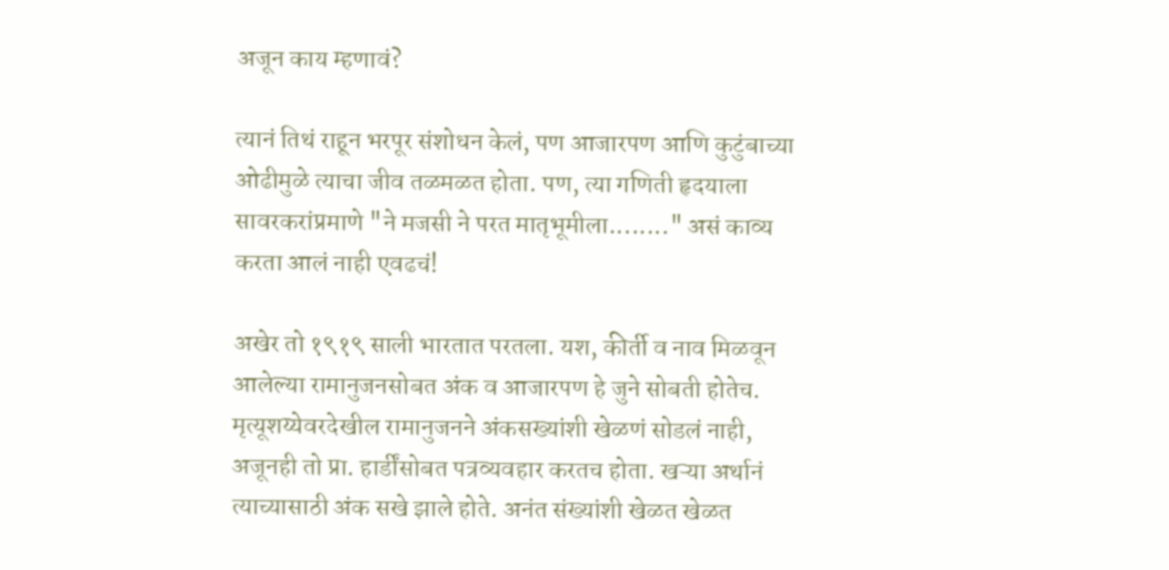अजून काय म्हणावं?

त्यानं तिथं राहून भरपूर संशोधन केलं, पण आजारपण आणि कुटुंबाच्या ओढीमुळे त्याचा जीव तळमळत होता. पण, त्या गणिती हृदयाला सावरकरांप्रमाणे "ने मजसी ने परत मातृभूमीला........" असं काव्य करता आलं नाही एवढचं!

अखेर तो १९१९ साली भारतात परतला. यश, कीर्ती व नाव मिळवून आलेल्या रामानुजनसोबत अंक व आजारपण हे जुने सोबती होतेच. मृत्यूशय्येवरदेखील रामानुजनने अंकसख्यांशी खेळणं सोडलं नाही, अजूनही तो प्रा. हार्डींसोबत पत्रव्यवहार करतच होता. खऱ्या अर्थानं त्याच्यासाठी अंक सखे झाले होते. अनंत संख्यांशी खेळत खेळत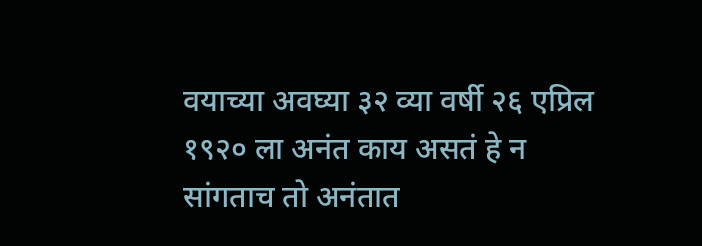वयाच्या अवघ्या ३२ व्या वर्षी २६ एप्रिल १९२० ला अनंत काय असतं हे न सांगताच तो अनंतात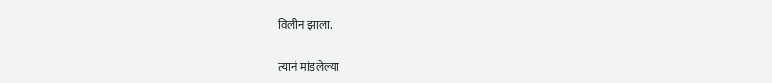विलीन झाला.

त्यानं मांडलेल्या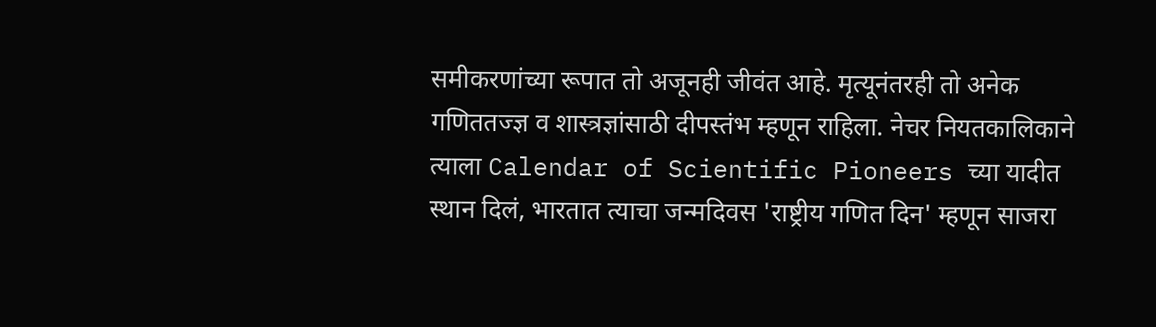समीकरणांच्या रूपात तो अजूनही जीवंत आहे. मृत्यूनंतरही तो अनेक गणिततज्ज्ञ व शास्त्रज्ञांसाठी दीपस्तंभ म्हणून राहिला. नेचर नियतकालिकाने त्याला Calendar of Scientific Pioneers च्या यादीत स्थान दिलं, भारतात त्याचा जन्मदिवस 'राष्ट्रीय गणित दिन' म्हणून साजरा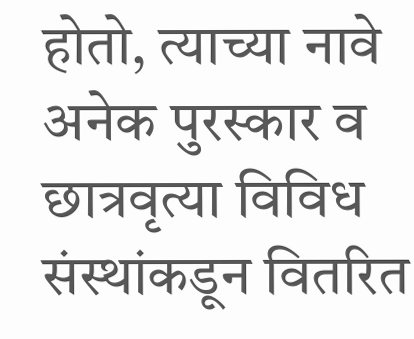होतो, त्याच्या नावे अनेक पुरस्कार व छात्रवृत्या विविध संस्थांकडून वितरित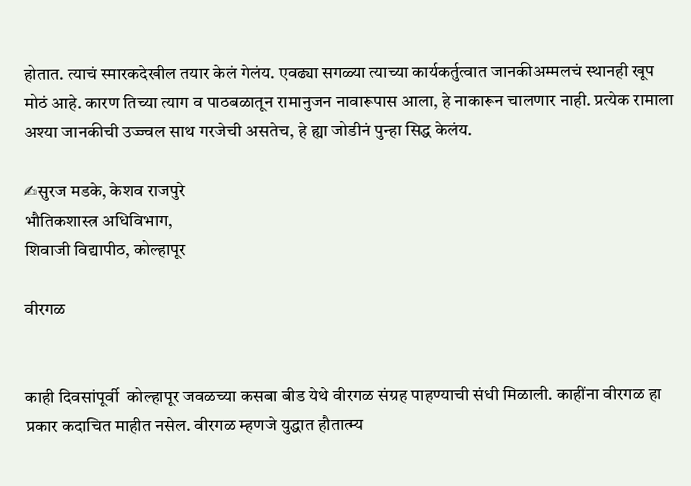होतात. त्याचं स्मारकदेखील तयार केलं गेलंय. एवढ्या सगळ्या त्याच्या कार्यकर्तुत्वात जानकीअम्मलचं स्थानही खूप मोठं आहे. कारण तिच्या त्याग व पाठबळातून रामानुजन नावारूपास आला, हे नाकारून चालणार नाही. प्रत्येक रामाला अश्या जानकीची उज्ज्वल साथ गरजेची असतेच, हे ह्या जोडीनं पुन्हा सिद्ध केलंय.

✍सुरज मडके, केशव राजपुरे
भौतिकशास्त्र अधिविभाग,
शिवाजी विद्यापीठ, कोल्हापूर

वीरगळ


काही दिवसांपूर्वी  कोल्हापूर जवळच्या कसबा बीड येथे वीरगळ संग्रह पाहण्याची संधी मिळाली. काहींना वीरगळ हा प्रकार कदाचित माहीत नसेल. वीरगळ म्हणजे युद्धात हौतात्म्य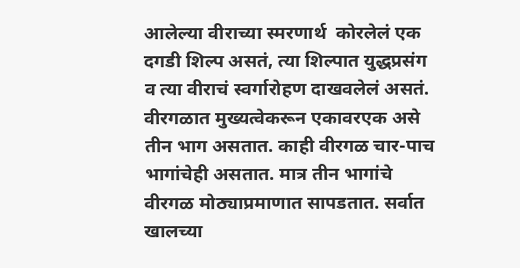आलेल्या वीराच्या स्मरणार्थ  कोरलेलं एक दगडी शिल्प असतं, त्या शिल्पात युद्धप्रसंग व त्या वीराचं स्वर्गारोहण दाखवलेलं असतं. वीरगळात मुख्यत्वेकरून एकावरएक असे तीन भाग असतात. काही वीरगळ चार-पाच भागांचेही असतात. मात्र तीन भागांचे वीरगळ मोठ्याप्रमाणात सापडतात. सर्वात खालच्या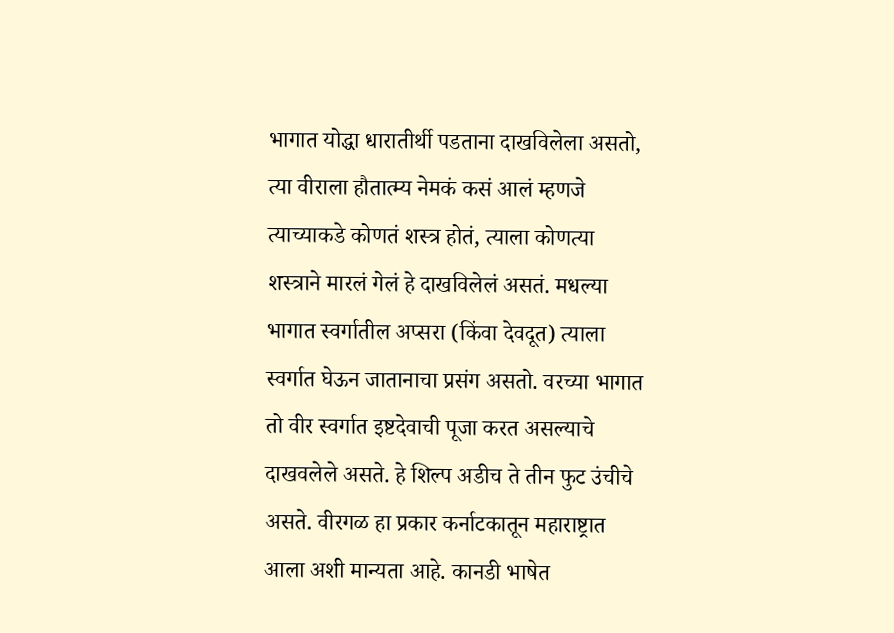भागात योद्धा धारातीर्थी पडताना दाखविलेला असतो, त्या वीराला हौतात्म्य नेमकं कसं आलं म्हणजे त्याच्याकडे कोणतं शस्त्र होतं, त्याला कोणत्या शस्त्राने मारलं गेलं हे दाखविलेलं असतं. मधल्या भागात स्वर्गातील अप्सरा (किंवा देवदूत) त्याला स्वर्गात घेऊन जातानाचा प्रसंग असतो. वरच्या भागात तो वीर स्वर्गात इष्टदेवाची पूजा करत असल्याचे दाखवलेले असते. हे शिल्प अडीच ते तीन फुट उंचीचे असते. वीरगळ हा प्रकार कर्नाटकातून महाराष्ट्रात आला अशी मान्यता आहे. कानडी भाषेत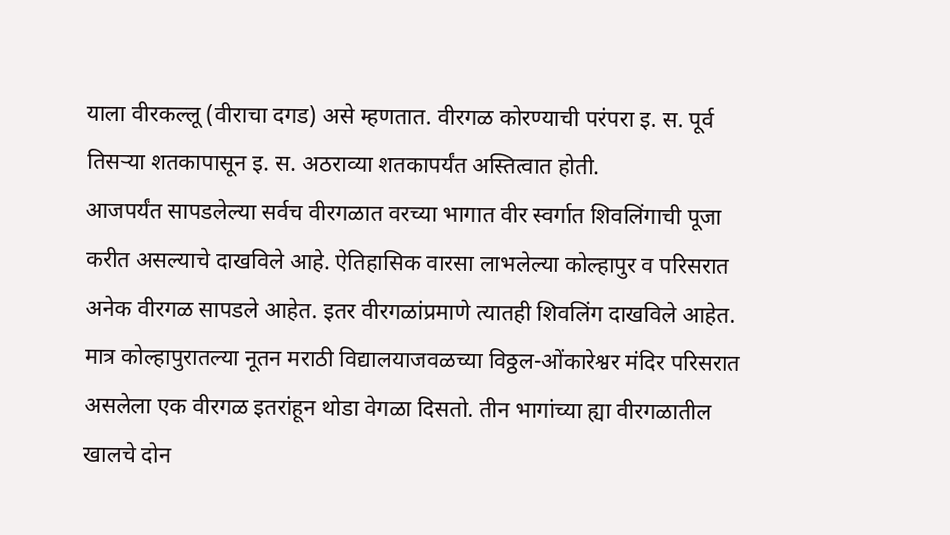याला वीरकल्लू (वीराचा दगड) असे म्हणतात. वीरगळ कोरण्याची परंपरा इ. स. पूर्व तिसऱ्या शतकापासून इ. स. अठराव्या शतकापर्यंत अस्तित्वात होती.
आजपर्यंत सापडलेल्या सर्वच वीरगळात वरच्या भागात वीर स्वर्गात शिवलिंगाची पूजा करीत असल्याचे दाखविले आहे. ऐतिहासिक वारसा लाभलेल्या कोल्हापुर व परिसरात अनेक वीरगळ सापडले आहेत. इतर वीरगळांप्रमाणे त्यातही शिवलिंग दाखविले आहेत. मात्र कोल्हापुरातल्या नूतन मराठी विद्यालयाजवळच्या विठ्ठल-ओंकारेश्वर मंदिर परिसरात असलेला एक वीरगळ इतरांहून थोडा वेगळा दिसतो. तीन भागांच्या ह्या वीरगळातील खालचे दोन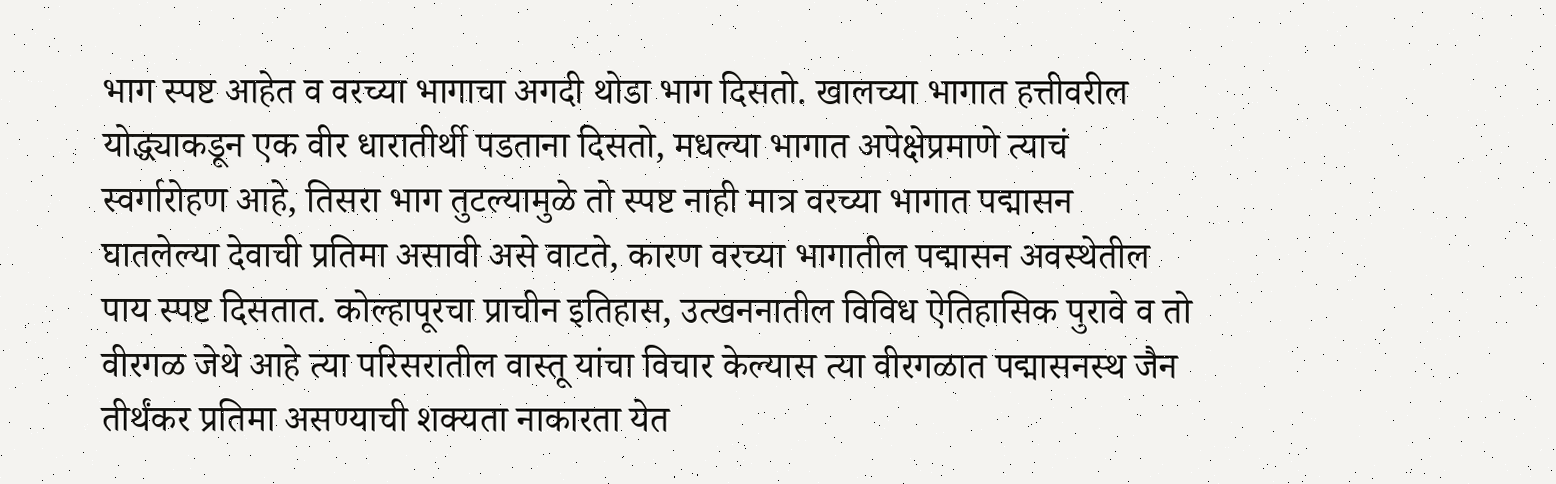भाग स्पष्ट आहेत व वरच्या भागाचा अगदी थोडा भाग दिसतो. खालच्या भागात हत्तीवरील योद्ध्याकडून एक वीर धारातीर्थी पडताना दिसतो, मधल्या भागात अपेक्षेप्रमाणे त्याचं स्वर्गारोहण आहे, तिसरा भाग तुटल्यामुळे तो स्पष्ट नाही मात्र वरच्या भागात पद्मासन घातलेल्या देवाची प्रतिमा असावी असे वाटते, कारण वरच्या भागातील पद्मासन अवस्थेतील पाय स्पष्ट दिसतात. कोल्हापूरचा प्राचीन इतिहास, उत्खननातील विविध ऐतिहासिक पुरावे व तो वीरगळ जेथे आहे त्या परिसरातील वास्तू यांचा विचार केल्यास त्या वीरगळात पद्मासनस्थ जैन तीर्थंकर प्रतिमा असण्याची शक्यता नाकारता येत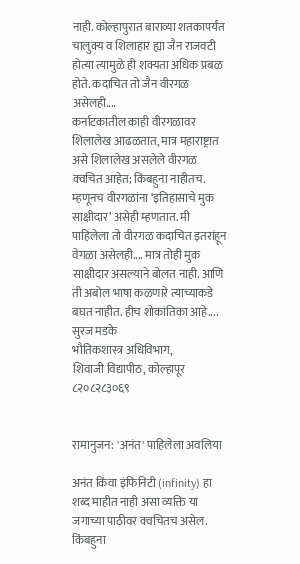नाही. कोल्हापुरात बाराव्या शतकापर्यंत चालुक्य व शिलाहार ह्या जैन राजवटी होत्या त्यामुळे ही शक्यता अधिक प्रबळ होते. कदाचित तो जैन वीरगळ असेलही....
कर्नाटकातील काही वीरगळावर शिलालेख आढळतात, मात्र महाराष्ट्रात असे शिलालेख असलेले वीरगळ क्वचित आहेत; किंबहुना नाहीतच. म्हणूनच वीरगळांना ‘इतिहासाचे मुक साक्षीदार’ असेही म्हणतात. मी पाहिलेला तो वीरगळ कदाचित इतरांहून वेगळा असेलही.... मात्र तोही मुक साक्षीदार असल्याने बोलत नाही. आणि ती अबोल भाषा कळणारे त्याच्याकडे बघत नाहीत. हीच शोकांतिका आहे....
सुरज मडके
भौतिकशास्त्र अधिविभाग,
शिवाजी विद्यापीठ, कोल्हापूर
८२०८२८३०६९


रामानुजन: 'अनंत' पाहिलेला अवलिया

अनंत किंवा इंफिनिटी (infinity) हा शब्द माहीत नाही असा व्यक्ति या जगाच्या पाठीवर क्वचितच असेल. किंबहुना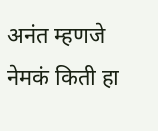अनंत म्हणजे नेमकं किती हा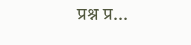प्रश्न प्र...